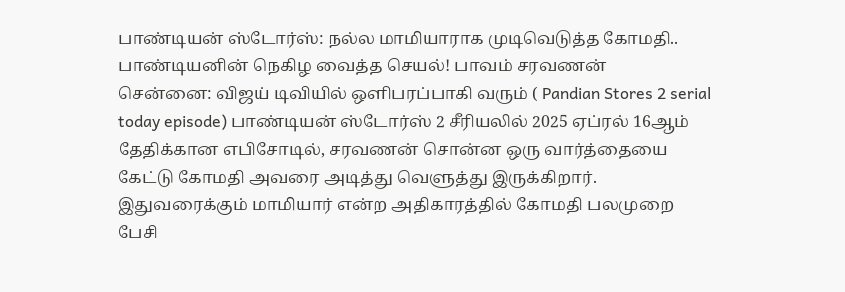பாண்டியன் ஸ்டோர்ஸ்: நல்ல மாமியாராக முடிவெடுத்த கோமதி.. பாண்டியனின் நெகிழ வைத்த செயல்! பாவம் சரவணன்
சென்னை: விஜய் டிவியில் ஒளிபரப்பாகி வரும் ( Pandian Stores 2 serial today episode) பாண்டியன் ஸ்டோர்ஸ் 2 சீரியலில் 2025 ஏப்ரல் 16ஆம் தேதிக்கான எபிசோடில், சரவணன் சொன்ன ஒரு வார்த்தையை கேட்டு கோமதி அவரை அடித்து வெளுத்து இருக்கிறார். இதுவரைக்கும் மாமியார் என்ற அதிகாரத்தில் கோமதி பலமுறை பேசி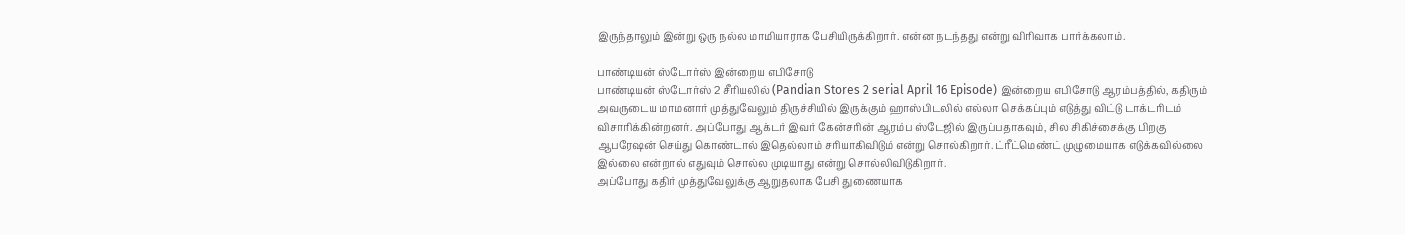இருந்தாலும் இன்று ஒரு நல்ல மாமியாராக பேசியிருக்கிறார். என்ன நடந்தது என்று விரிவாக பார்க்கலாம்.

பாண்டியன் ஸ்டோர்ஸ் இன்றைய எபிசோடு
பாண்டியன் ஸ்டோர்ஸ் 2 சீரியலில் (Pandian Stores 2 serial April 16 Episode) இன்றைய எபிசோடு ஆரம்பத்தில், கதிரும் அவருடைய மாமனார் முத்துவேலும் திருச்சியில் இருக்கும் ஹாஸ்பிடலில் எல்லா செக்கப்பும் எடுத்து விட்டு டாக்டரிடம் விசாரிக்கின்றனர். அப்போது ஆக்டர் இவர் கேன்சரின் ஆரம்ப ஸ்டேஜில் இருப்பதாகவும், சில சிகிச்சைக்கு பிறகு ஆபரேஷன் செய்து கொண்டால் இதெல்லாம் சரியாகிவிடும் என்று சொல்கிறார். ட்ரீட்மெண்ட் முழுமையாக எடுக்கவில்லை இல்லை என்றால் எதுவும் சொல்ல முடியாது என்று சொல்லிவிடுகிறார்.
அப்போது கதிர் முத்துவேலுக்கு ஆறுதலாக பேசி துணையாக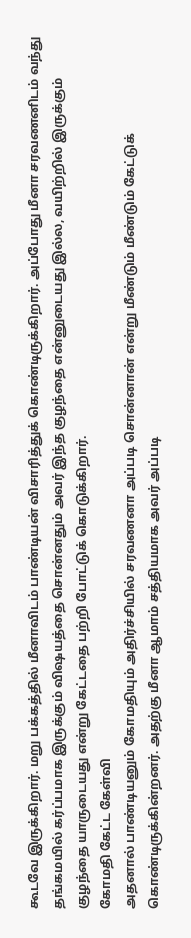கூடவே இருக்கிறார். மறு பக்கத்தில் மீனாவிடம் பாண்டியன் விசாரித்துக் கொண்டிருக்கிறார். அப்போது மீனா சரவணனிடம் வந்து தங்கமயில் கர்ப்பமாக இருக்கும் விஷயத்தை சொன்னதும் அவர் இந்த குழந்தை என்னுடையது இல்ல, வயிற்றில் இருக்கும் குழந்தை யாருடையது என்று கேட்டதை பற்றி போட்டுக் கொடுக்கிறார்.
கோமதி கேட்ட கேள்வி
அதனால் பாண்டியனும் கோமதியும் அதிர்ச்சியில் சரவணனா அப்படி சொன்னான் என்று மீண்டும் மீண்டும் கேட்டுக் கொண்டிருக்கின்றனர். அதற்கு மீனா ஆமாம் சத்தியமாக அவர் அப்படி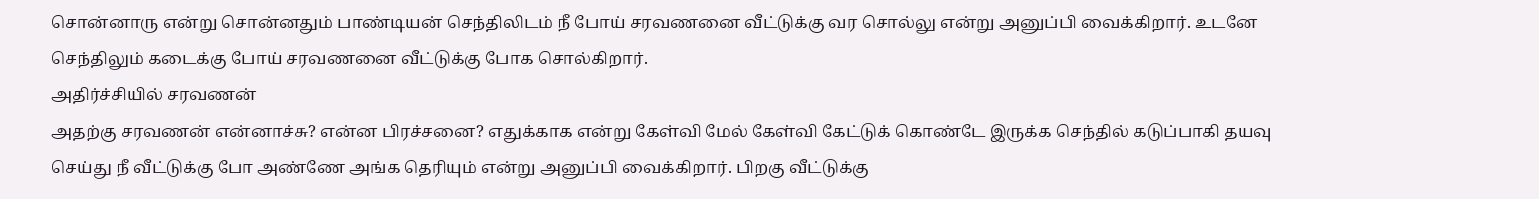சொன்னாரு என்று சொன்னதும் பாண்டியன் செந்திலிடம் நீ போய் சரவணனை வீட்டுக்கு வர சொல்லு என்று அனுப்பி வைக்கிறார். உடனே செந்திலும் கடைக்கு போய் சரவணனை வீட்டுக்கு போக சொல்கிறார்.
அதிர்ச்சியில் சரவணன்
அதற்கு சரவணன் என்னாச்சு? என்ன பிரச்சனை? எதுக்காக என்று கேள்வி மேல் கேள்வி கேட்டுக் கொண்டே இருக்க செந்தில் கடுப்பாகி தயவு செய்து நீ வீட்டுக்கு போ அண்ணே அங்க தெரியும் என்று அனுப்பி வைக்கிறார். பிறகு வீட்டுக்கு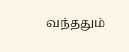வந்ததும்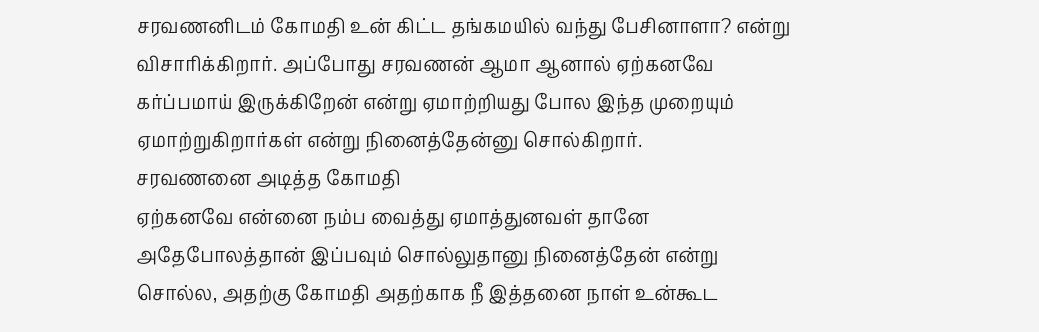சரவணனிடம் கோமதி உன் கிட்ட தங்கமயில் வந்து பேசினாளா? என்று விசாரிக்கிறார். அப்போது சரவணன் ஆமா ஆனால் ஏற்கனவே கர்ப்பமாய் இருக்கிறேன் என்று ஏமாற்றியது போல இந்த முறையும் ஏமாற்றுகிறார்கள் என்று நினைத்தேன்னு சொல்கிறார்.
சரவணனை அடித்த கோமதி
ஏற்கனவே என்னை நம்ப வைத்து ஏமாத்துனவள் தானே அதேபோலத்தான் இப்பவும் சொல்லுதானு நினைத்தேன் என்று சொல்ல, அதற்கு கோமதி அதற்காக நீ இத்தனை நாள் உன்கூட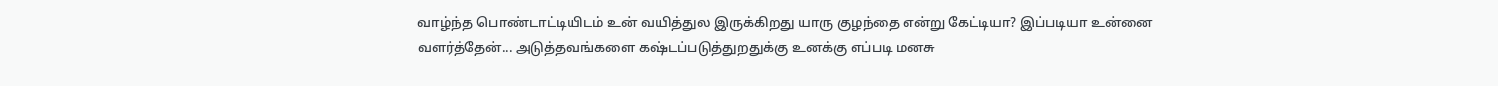வாழ்ந்த பொண்டாட்டியிடம் உன் வயித்துல இருக்கிறது யாரு குழந்தை என்று கேட்டியா? இப்படியா உன்னை வளர்த்தேன்... அடுத்தவங்களை கஷ்டப்படுத்துறதுக்கு உனக்கு எப்படி மனசு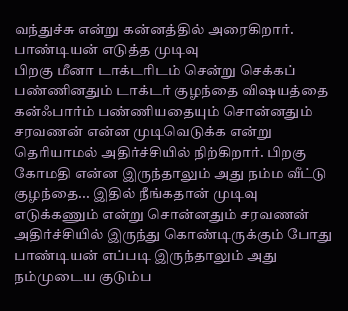வந்துச்சு என்று கன்னத்தில் அரைகிறார்.
பாண்டியன் எடுத்த முடிவு
பிறகு மீனா டாக்டரிடம் சென்று செக்கப் பண்ணினதும் டாக்டர் குழந்தை விஷயத்தை கன்ஃபார்ம் பண்ணியதையும் சொன்னதும் சரவணன் என்ன முடிவெடுக்க என்று தெரியாமல் அதிர்ச்சியில் நிற்கிறார். பிறகு கோமதி என்ன இருந்தாலும் அது நம்ம வீட்டு குழந்தை... இதில் நீங்கதான் முடிவு எடுக்கணும் என்று சொன்னதும் சரவணன் அதிர்ச்சியில் இருந்து கொண்டிருக்கும் போது பாண்டியன் எப்படி இருந்தாலும் அது நம்முடைய குடும்ப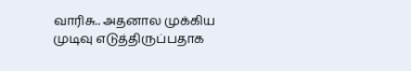வாரிசு.. அதனால முக்கிய முடிவு எடுத்திருப்பதாக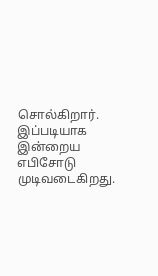சொல்கிறார். இப்படியாக இன்றைய எபிசோடு முடிவடைகிறது.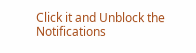Click it and Unblock the Notifications